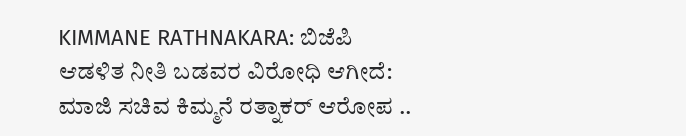KIMMANE RATHNAKARA: ಬಿಜೆಪಿ ಆಡಳಿತ ನೀತಿ ಬಡವರ ವಿರೋಧಿ ಆಗೀದೆ: ಮಾಜಿ ಸಚಿವ ಕಿಮ್ಮನೆ ರತ್ನಾಕರ್ ಆರೋಪ ..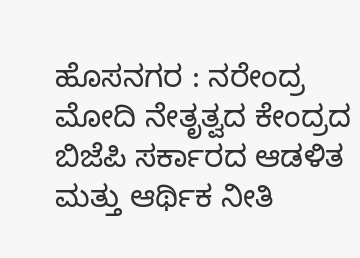ಹೊಸನಗರ : ನರೇಂದ್ರ ಮೋದಿ ನೇತೃತ್ವದ ಕೇಂದ್ರದ ಬಿಜೆಪಿ ಸರ್ಕಾರದ ಆಡಳಿತ ಮತ್ತು ಆರ್ಥಿಕ ನೀತಿ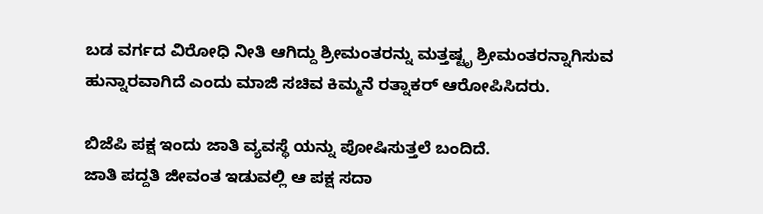ಬಡ ವರ್ಗದ ವಿರೋಧಿ ನೀತಿ ಆಗಿದ್ದು ಶ್ರೀಮಂತರನ್ನು ಮತ್ತಷ್ಟೃ ಶ್ರೀಮಂತರನ್ನಾಗಿಸುವ ಹುನ್ನಾರವಾಗಿದೆ ಎಂದು ಮಾಜಿ ಸಚಿವ ಕಿಮ್ಮನೆ ರತ್ನಾಕರ್ ಆರೋಪಿಸಿದರು.

ಬಿಜೆಪಿ ಪಕ್ಷ ಇಂದು ಜಾತಿ ವ್ಯವಸ್ಥೆ ಯನ್ನು ಪೋಷಿಸುತ್ತಲೆ ಬಂದಿದೆ.
ಜಾತಿ ಪದ್ದತಿ ಜೀವಂತ ಇಡುವಲ್ಲಿ ಆ ಪಕ್ಷ ಸದಾ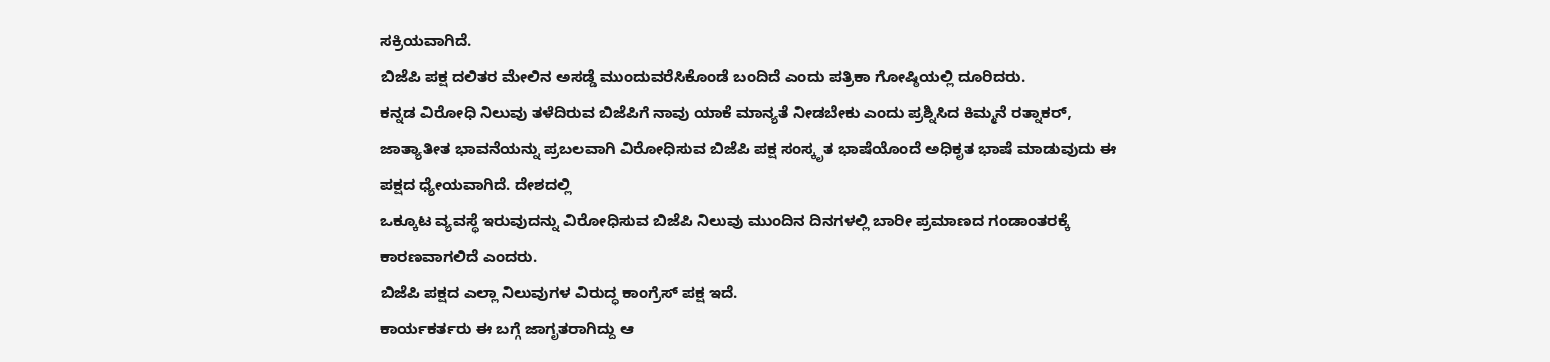ಸಕ್ರಿಯವಾಗಿದೆ.
ಬಿಜೆಪಿ ಪಕ್ಷ ದಲಿತರ ಮೇಲಿನ ಅಸಡ್ಡೆ ಮುಂದುವರೆಸಿಕೊಂಡೆ ಬಂದಿದೆ ಎಂದು ಪತ್ರಿಕಾ ಗೋಷ್ಠಿಯಲ್ಲಿ ದೂರಿದರು.
ಕನ್ನಡ ವಿರೋಧಿ ನಿಲುವು ತಳೆದಿರುವ ಬಿಜೆಪಿಗೆ ನಾವು ಯಾಕೆ ಮಾನ್ಯತೆ ನೀಡಬೇಕು ಎಂದು ಪ್ರಶ್ನಿಸಿದ ಕಿಮ್ಮನೆ ರತ್ನಾಕರ್,
ಜಾತ್ಯಾತೀತ ಭಾವನೆಯನ್ನು ಪ್ರಬಲವಾಗಿ ವಿರೋಧಿಸುವ ಬಿಜೆಪಿ ಪಕ್ಷ ಸಂಸ್ಕೃತ ಭಾಷೆಯೊಂದೆ ಅಧಿಕೃತ ಭಾಷೆ ಮಾಡುವುದು ಈ ಪಕ್ಷದ ಧ್ಯೇಯವಾಗಿದೆ. ದೇಶದಲ್ಲಿ
ಒಕ್ಕೂಟ ವ್ಯವಸ್ಥೆ ಇರುವುದನ್ನು ವಿರೋಧಿಸುವ ಬಿಜೆಪಿ ನಿಲುವು ಮುಂದಿನ ದಿನಗಳಲ್ಲಿ ಬಾರೀ ಪ್ರಮಾಣದ ಗಂಡಾಂತರಕ್ಕೆ ಕಾರಣವಾಗಲಿದೆ ಎಂದರು.
ಬಿಜೆಪಿ ಪಕ್ಷದ ಎಲ್ಲಾ ನಿಲುವುಗಳ ವಿರುದ್ಧ ಕಾಂಗ್ರೆಸ್ ಪಕ್ಷ ಇದೆ.
ಕಾರ್ಯಕರ್ತರು ಈ ಬಗ್ಗೆ ಜಾಗೃತರಾಗಿದ್ದು ಆ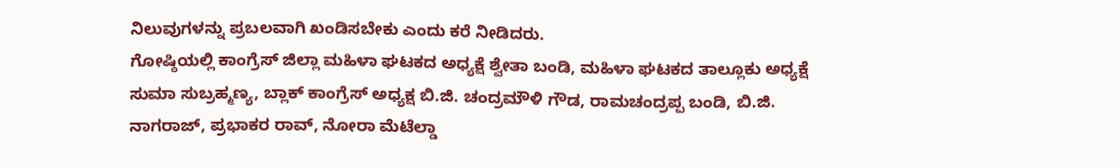ನಿಲುವುಗಳನ್ನು ಪ್ರಬಲವಾಗಿ ಖಂಡಿಸಬೇಕು ಎಂದು ಕರೆ ನೀಡಿದರು.
ಗೋಷ್ಠಿಯಲ್ಲಿ ಕಾಂಗ್ರೆಸ್ ಜಿಲ್ಲಾ ಮಹಿಳಾ ಘಟಕದ ಅಧ್ಯಕ್ಷೆ ಶ್ವೇತಾ ಬಂಡಿ, ಮಹಿಳಾ ಘಟಕದ ತಾಲ್ಲೂಕು ಅಧ್ಯಕ್ಷೆ ಸುಮಾ ಸುಬ್ರಹ್ಮಣ್ಯ, ಬ್ಲಾಕ್ ಕಾಂಗ್ರೆಸ್ ಅಧ್ಯಕ್ಷ ಬಿ.ಜಿ. ಚಂದ್ರಮೌಳಿ ಗೌಡ, ರಾಮಚಂದ್ರಪ್ಪ ಬಂಡಿ, ಬಿ.ಜಿ. ನಾಗರಾಜ್, ಪ್ರಭಾಕರ ರಾವ್, ನೋರಾ ಮೆಟೆಲ್ಡಾ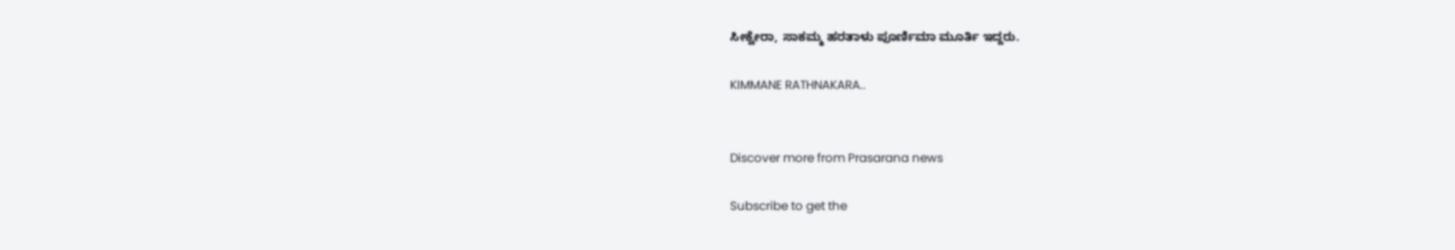ಸೀಕ್ವೇರಾ, ಸಾಕಮ್ಮ ಹರತಾಳು ಪೂರ್ಣಿಮಾ ಮೂರ್ತಿ ಇದ್ದರು.

KIMMANE RATHNAKARA..


Discover more from Prasarana news

Subscribe to get the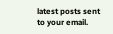latest posts sent to your email.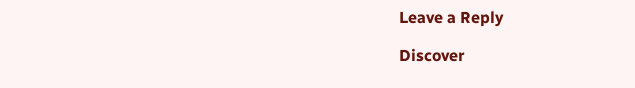Leave a Reply

Discover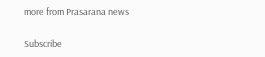more from Prasarana news

Subscribe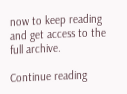now to keep reading and get access to the full archive.

Continue reading